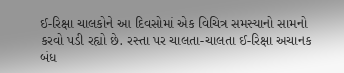ઈ-રિક્ષા ચાલકોને આ દિવસોમાં એક વિચિત્ર સમસ્યાનો સામનો કરવો પડી રહ્યો છે. રસ્તા પર ચાલતા-ચાલતા ઈ-રિક્ષા અચાનક બંધ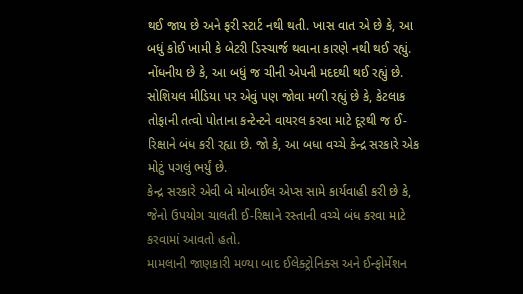થઈ જાય છે અને ફરી સ્ટાર્ટ નથી થતી. ખાસ વાત એ છે કે, આ બધું કોઈ ખામી કે બેટરી ડિસ્ચાર્જ થવાના કારણે નથી થઈ રહ્યું.
નોંધનીય છે કે, આ બધું જ ચીની એપની મદદથી થઈ રહ્યું છે. સોશિયલ મીડિયા પર એવું પણ જોવા મળી રહ્યું છે કે, કેટલાક તોફાની તત્વો પોતાના કન્ટેન્ટને વાયરલ કરવા માટે દૂરથી જ ઈ-રિક્ષાને બંધ કરી રહ્યા છે. જો કે, આ બધા વચ્ચે કેન્દ્ર સરકારે એક મોટું પગલું ભર્યું છે.
કેન્દ્ર સરકારે એવી બે મોબાઈલ એપ્સ સામે કાર્યવાહી કરી છે કે, જેનો ઉપયોગ ચાલતી ઈ-રિક્ષાને રસ્તાની વચ્ચે બંધ કરવા માટે કરવામાં આવતો હતો.
મામલાની જાણકારી મળ્યા બાદ ઈલેક્ટ્રોનિક્સ અને ઈન્ફોર્મેશન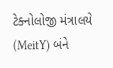ટેક્નોલોજી મંત્રાલયે (MeitY) બંને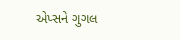એપ્સને ગુગલ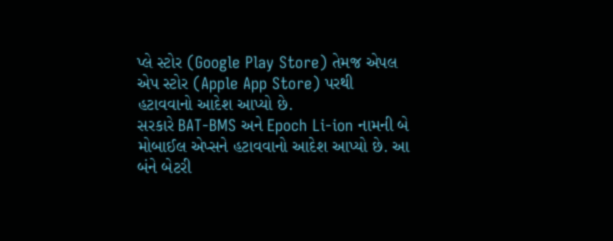પ્લે સ્ટોર (Google Play Store) તેમજ એપલ એપ સ્ટોર (Apple App Store) પરથી હટાવવાનો આદેશ આપ્યો છે.
સરકારે BAT-BMS અને Epoch Li-ion નામની બે મોબાઈલ એપ્સને હટાવવાનો આદેશ આપ્યો છે. આ બંને બેટરી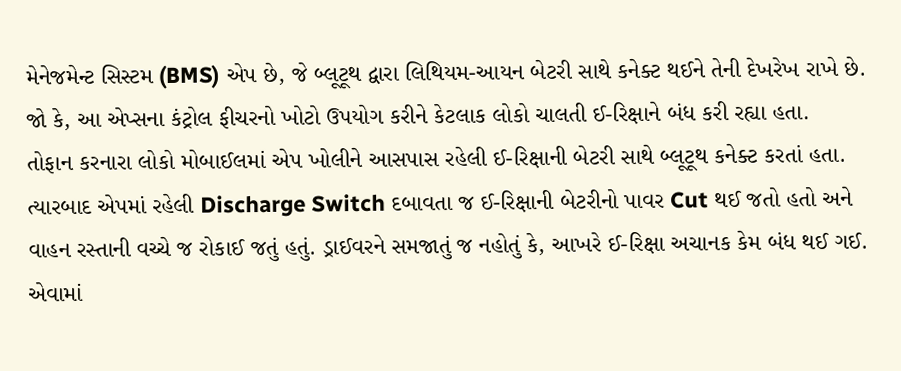મેનેજમેન્ટ સિસ્ટમ (BMS) એપ છે, જે બ્લૂટૂથ દ્વારા લિથિયમ-આયન બેટરી સાથે કનેક્ટ થઈને તેની દેખરેખ રાખે છે. જો કે, આ એપ્સના કંટ્રોલ ફીચરનો ખોટો ઉપયોગ કરીને કેટલાક લોકો ચાલતી ઈ-રિક્ષાને બંધ કરી રહ્યા હતા.
તોફાન કરનારા લોકો મોબાઈલમાં એપ ખોલીને આસપાસ રહેલી ઈ-રિક્ષાની બેટરી સાથે બ્લૂટૂથ કનેક્ટ કરતાં હતા. ત્યારબાદ એપમાં રહેલી Discharge Switch દબાવતા જ ઈ-રિક્ષાની બેટરીનો પાવર Cut થઈ જતો હતો અને વાહન રસ્તાની વચ્ચે જ રોકાઈ જતું હતું. ડ્રાઈવરને સમજાતું જ નહોતું કે, આખરે ઈ-રિક્ષા અચાનક કેમ બંધ થઈ ગઈ. એવામાં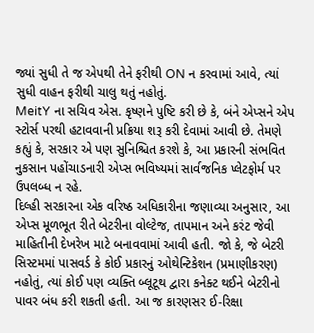જ્યાં સુધી તે જ એપથી તેને ફરીથી ON ન કરવામાં આવે, ત્યાં સુધી વાહન ફરીથી ચાલુ થતું નહોતું.
MeitY ના સચિવ એસ. કૃષ્ણને પુષ્ટિ કરી છે કે, બંને એપ્સને એપ સ્ટોર્સ પરથી હટાવવાની પ્રક્રિયા શરૂ કરી દેવામાં આવી છે. તેમણે કહ્યું કે, સરકાર એ પણ સુનિશ્ચિત કરશે કે, આ પ્રકારની સંભવિત નુકસાન પહોંચાડનારી એપ્સ ભવિષ્યમાં સાર્વજનિક પ્લેટફોર્મ પર ઉપલબ્ધ ન રહે.
દિલ્હી સરકારના એક વરિષ્ઠ અધિકારીના જણાવ્યા અનુસાર, આ એપ્સ મૂળભૂત રીતે બેટરીના વોલ્ટેજ, તાપમાન અને કરંટ જેવી માહિતીની દેખરેખ માટે બનાવવામાં આવી હતી. જો કે, જે બેટરી સિસ્ટમમાં પાસવર્ડ કે કોઈ પ્રકારનું ઓથેન્ટિકેશન (પ્રમાણીકરણ) નહોતું, ત્યાં કોઈ પણ વ્યક્તિ બ્લૂટૂથ દ્વારા કનેક્ટ થઈને બેટરીનો પાવર બંધ કરી શકતી હતી. આ જ કારણસર ઈ-રિક્ષા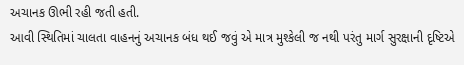અચાનક ઊભી રહી જતી હતી.
આવી સ્થિતિમાં ચાલતા વાહનનું અચાનક બંધ થઈ જવું એ માત્ર મુશ્કેલી જ નથી પરંતુ માર્ગ સુરક્ષાની દૃષ્ટિએ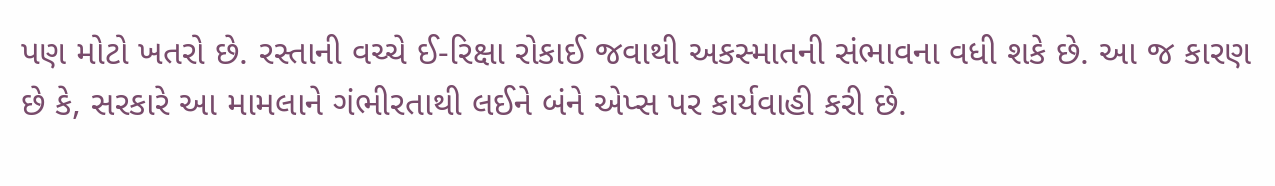પણ મોટો ખતરો છે. રસ્તાની વચ્ચે ઈ-રિક્ષા રોકાઈ જવાથી અકસ્માતની સંભાવના વધી શકે છે. આ જ કારણ છે કે, સરકારે આ મામલાને ગંભીરતાથી લઈને બંને એપ્સ પર કાર્યવાહી કરી છે.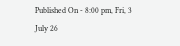Published On - 8:00 pm, Fri, 3 July 26